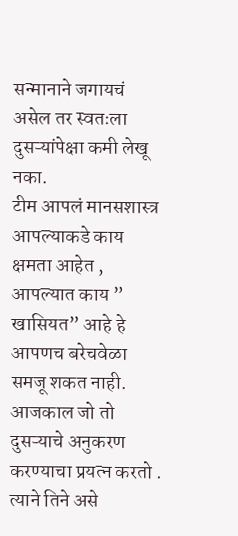सन्मानाने जगायचं असेल तर स्वतःला दुसऱ्यांपेक्षा कमी लेखू नका.
टीम आपलं मानसशास्त्र
आपल्याकडे काय क्षमता आहेत , आपल्यात काय ” खासियत” आहे हे आपणच बरेचवेळा समजू शकत नाही. आजकाल जो तो दुसऱ्याचे अनुकरण करण्याचा प्रयत्न करतो . त्याने तिने असे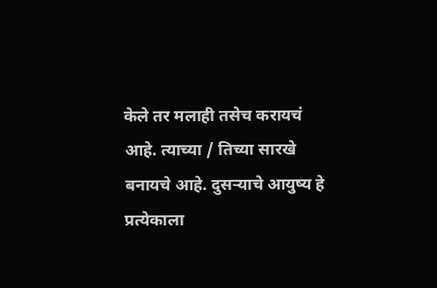केले तर मलाही तसेच करायचं आहे. त्याच्या / तिच्या सारखे बनायचे आहे. दुसऱ्याचे आयुष्य हे प्रत्येकाला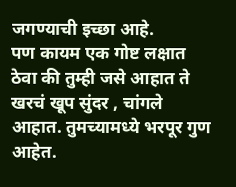जगण्याची इच्छा आहे.
पण कायम एक गोष्ट लक्षात ठेवा की तुम्ही जसे आहात ते खरचं खूप सुंदर , चांगले आहात. तुमच्यामध्ये भरपूर गुण आहेत.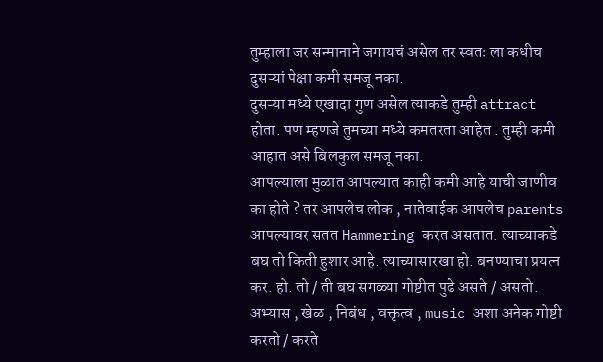तुम्हाला जर सन्मानाने जगायचं असेल तर स्वतः ला कधीच दुसऱ्यां पेक्षा कमी समजू नका.
दुसऱ्या मध्ये एखादा गुण असेल त्याकडे तुम्ही attract होता. पण म्हणजे तुमच्या मध्ये कमतरता आहेत . तुम्ही कमी आहात असे बिलकुल समजू नका.
आपल्याला मुळात आपल्यात काही कमी आहे याची जाणीव का होते ? तर आपलेच लोक , नातेवाईक आपलेच parents आपल्यावर सतत Hammering करत असतात. त्याच्याकडे बघ तो किती हुशार आहे. त्याच्यासारखा हो. बनण्याचा प्रयत्न कर. हो. तो / ती बघ सगळ्या गोष्टीत पुढे असते / असतो. अभ्यास , खेळ , निबंध , वक्तृत्व , music अशा अनेक गोष्टी करतो / करते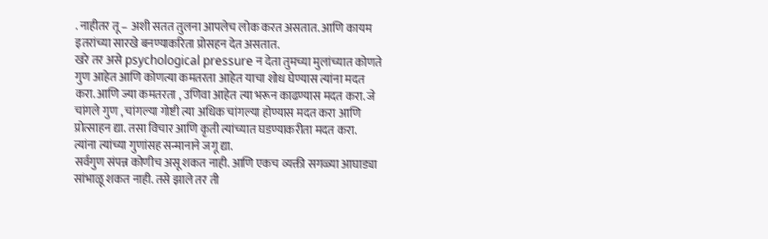. नाहीतर तू – अशी सतत तुलना आपलेच लोक करत असतात. आणि कायम इतरांच्या सारखे बनण्याकरिता प्रोसहन देत असतात.
खरे तर असे psychological pressure न देता तुमच्या मुलांच्यात कोणते गुण आहेत आणि कोणत्या कमतरता आहेत याचा शोध घेण्यास त्यांना मदत करा. आणि ज्या कमतरता , उणिवा आहेत त्या भरून काढण्यास मदत करा. जे चांगले गुण , चांगल्या गोष्टी त्या अधिक चांगल्या होण्यास मदत करा आणि प्रोत्साहन द्या. तसा विचार आणि कृती त्यांच्यात घडण्याकरीता मदत करा. त्यांना त्यांच्या गुणांसह सन्मानाने जगू द्या.
सर्वगुण संपन्न कोणीच असू शकत नाही. आणि एकच व्यक्ती सगळ्या आघाड्या सांभाळू शकत नाही. तसे झाले तर ती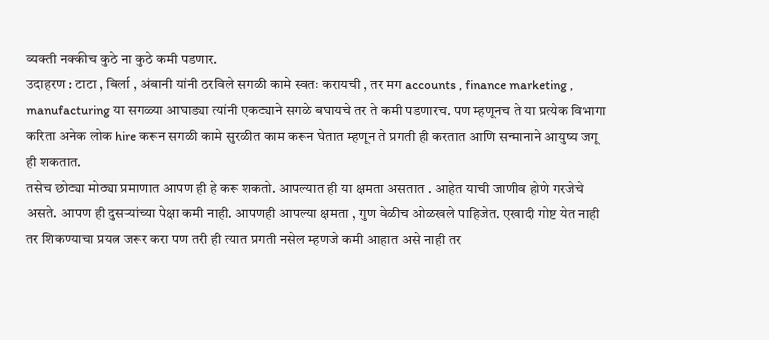व्यक्ती नक्कीच कुठे ना कुठे कमी पडणार.
उदाहरण : टाटा , बिर्ला , अंबानी यांनी ठरविले सगळी कामे स्वतः करायची , तर मग accounts , finance marketing , manufacturing या सगळ्या आघाड्या त्यांनी एकट्याने सगळे बघायचे तर ते कमी पडणारच. पण म्हणूनच ते या प्रत्येक विभागा करिता अनेक लोक hire करून सगळी कामे सुरळीत काम करून घेतात म्हणून ते प्रगती ही करतात आणि सन्मानाने आयुष्य जगू ही शकतात.
तसेच छोट्या मोठ्या प्रमाणात आपण ही हे करू शकतो. आपल्यात ही या क्षमता असतात . आहेत याची जाणीव होणे गरजेचे असते. आपण ही दुसऱ्यांच्या पेक्षा कमी नाही. आपणही आपल्या क्षमता , गुण वेळीच ओळखले पाहिजेत. एखादी गोष्ट येत नाही तर शिकण्याचा प्रयत्न जरूर करा पण तरी ही त्यात प्रगती नसेल म्हणजे कमी आहात असे नाही तर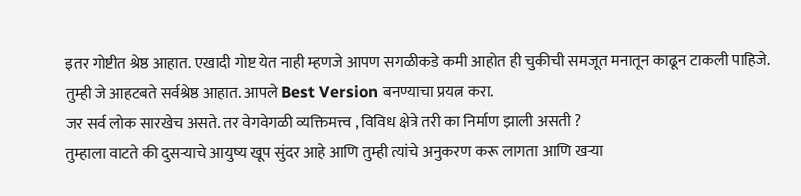इतर गोष्टीत श्रेष्ठ आहात. एखादी गोष्ट येत नाही म्हणजे आपण सगळीकडे कमी आहोत ही चुकीची समजूत मनातून काढून टाकली पाहिजे. तुम्ही जे आहटबते सर्वश्रेष्ठ आहात. आपले Best Version बनण्याचा प्रयत्न करा.
जर सर्व लोक सारखेच असते. तर वेगवेगळी व्यक्तिमत्त्व , विविध क्षेत्रे तरी का निर्माण झाली असती ?
तुम्हाला वाटते की दुसऱ्याचे आयुष्य खूप सुंदर आहे आणि तुम्ही त्यांचे अनुकरण करू लागता आणि खऱ्या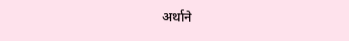अर्थाने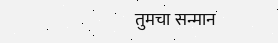तुमचा सन्मान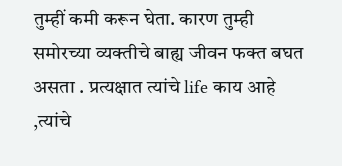तुम्हीं कमी करून घेता. कारण तुम्ही समोरच्या व्यक्तीचे बाह्य जीवन फक्त बघत असता . प्रत्यक्षात त्यांचे life काय आहे ,त्यांचे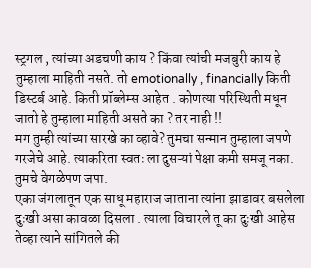स्ट्रगल , त्यांच्या अडचणी काय ? किंवा त्यांची मजबुरी काय हे तुम्हाला माहिती नसते. तो emotionally , financially किती डिस्टर्ब आहे. किती प्रॉब्लेम्स आहेत . कोणत्या परिस्थिती मधून जातो हे तुम्हाला माहिती असते का ? तर नाही !!
मग तुम्ही त्यांच्या सारखे का व्हावे? तुमचा सन्मान तुम्हाला जपणे गरजेचे आहे. त्याकरिता स्वतः ला दुसऱ्यां पेक्षा कमी समजू नका. तुमचे वेगळेपण जपा.
एका जंगलातून एक साधू महाराज जाताना त्यांना झाडावर बसलेला दुःखी असा कावळा दिसला . त्याला विचारले तू का दुःखी आहेस तेव्हा त्याने सांगितले की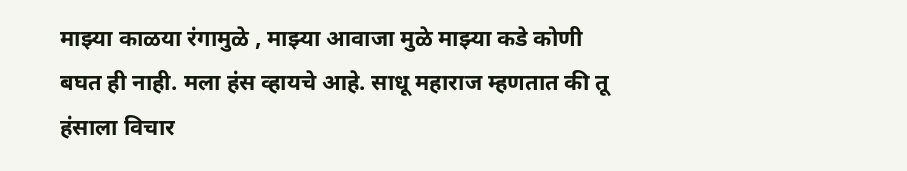माझ्या काळया रंगामुळे , माझ्या आवाजा मुळे माझ्या कडे कोणी बघत ही नाही. मला हंस व्हायचे आहे. साधू महाराज म्हणतात की तू हंसाला विचार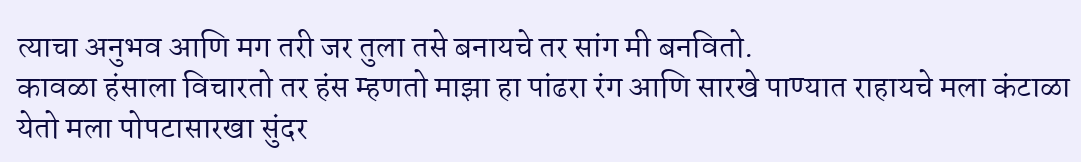त्याचा अनुभव आणि मग तरी जर तुला तसे बनायचे तर सांग मी बनवितो.
कावळा हंसाला विचारतो तर हंस म्हणतो माझा हा पांढरा रंग आणि सारखे पाण्यात राहायचे मला कंटाळा येतो मला पोपटासारखा सुंदर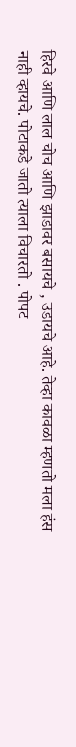हिरवे आणि लाल चोच आणि झाडावर बसायचे , उडायचे आहे. तेव्हा कावळा म्हणतो मला हंस नाही व्हायचे. पोटाकडे जातो त्याला विचारतो . पोपट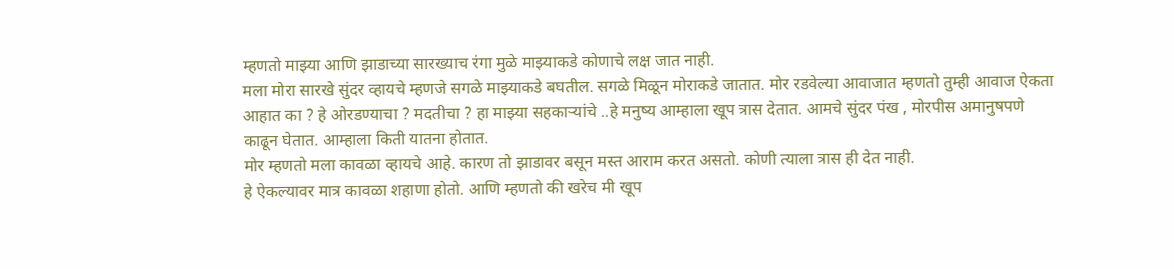म्हणतो माझ्या आणि झाडाच्या सारख्याच रंगा मुळे माझ्याकडे कोणाचे लक्ष जात नाही.
मला मोरा सारखे सुंदर व्हायचे म्हणजे सगळे माझ्याकडे बघतील. सगळे मिळून मोराकडे जातात. मोर रडवेल्या आवाजात म्हणतो तुम्ही आवाज ऐकता आहात का ? हे ओरडण्याचा ? मदतीचा ? हा माझ्या सहकाऱ्यांचे ..हे मनुष्य आम्हाला खूप त्रास देतात. आमचे सुंदर पंख , मोरपीस अमानुषपणे काढून घेतात. आम्हाला किती यातना होतात.
मोर म्हणतो मला कावळा व्हायचे आहे. कारण तो झाडावर बसून मस्त आराम करत असतो. कोणी त्याला त्रास ही देत नाही.
हे ऐकल्यावर मात्र कावळा शहाणा होतो. आणि म्हणतो की खरेच मी खूप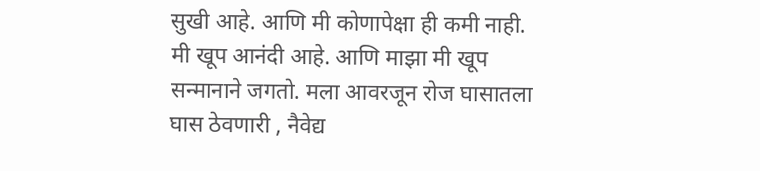सुखी आहे. आणि मी कोणापेक्षा ही कमी नाही. मी खूप आनंदी आहे. आणि माझा मी खूप सन्मानाने जगतो. मला आवरजून रोज घासातला घास ठेवणारी , नैवेद्य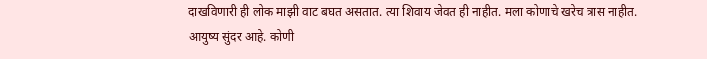दाखविणारी ही लोक माझी वाट बघत असतात. त्या शिवाय जेवत ही नाहीत. मला कोणाचे खरेच त्रास नाहीत.
आयुष्य सुंदर आहे. कोणी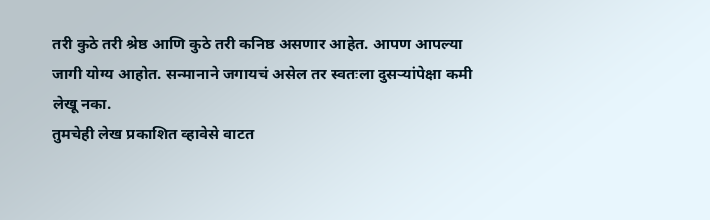तरी कुठे तरी श्रेष्ठ आणि कुठे तरी कनिष्ठ असणार आहेत. आपण आपल्या जागी योग्य आहोत. सन्मानाने जगायचं असेल तर स्वतःला दुसऱ्यांपेक्षा कमी लेखू नका.
तुमचेही लेख प्रकाशित व्हावेसे वाटत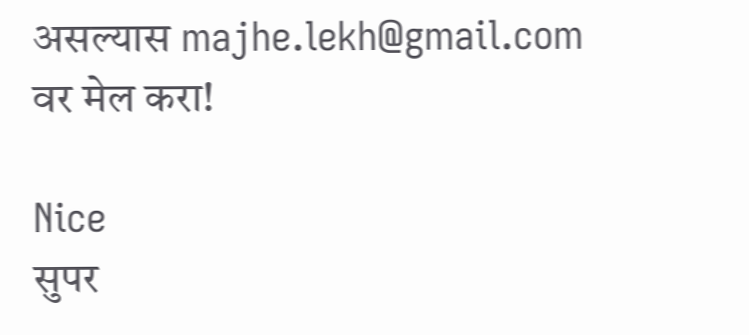असल्यास majhe.lekh@gmail.com वर मेल करा!

Nice
सुपर